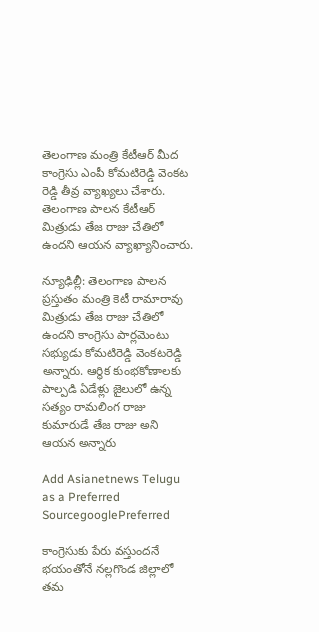తెలంగాణ మంత్రి కేటీఆర్ మీద కాంగ్రెసు ఎంపీ కోమటిరెడ్డి వెంకట రెడ్డి తీవ్ర వ్యాఖ్యలు చేశారు. తెలంగాణ పాలన కేటీఆర్ మిత్రుడు తేజ రాజు చేతిలో ఉందని ఆయన వ్యాఖ్యానించారు.

న్యూఢిల్లీ: తెలంగాణ పాలన ప్రస్తుతం మంత్రి కెటీ రామారావు మిత్రుడు తేజ రాజు చేతిలో ఉందని కాంగ్రెసు పార్లమెంటు సభ్యుడు కోమటిరెడ్డి వెంకటరెడ్డి అన్నారు. ఆర్థిక కుంభకోణాలకు పాల్పడి ఏడేళ్లు జైలులో ఉన్న సత్యం రామలింగ రాజు కుమారుడే తేజ రాజు అని ఆయన అన్నారు

Add Asianetnews Telugu as a Preferred SourcegooglePreferred

కాంగ్రెసుకు పేరు వస్తుందనే భయంతోనే నల్లగొండ జిల్లాలో తమ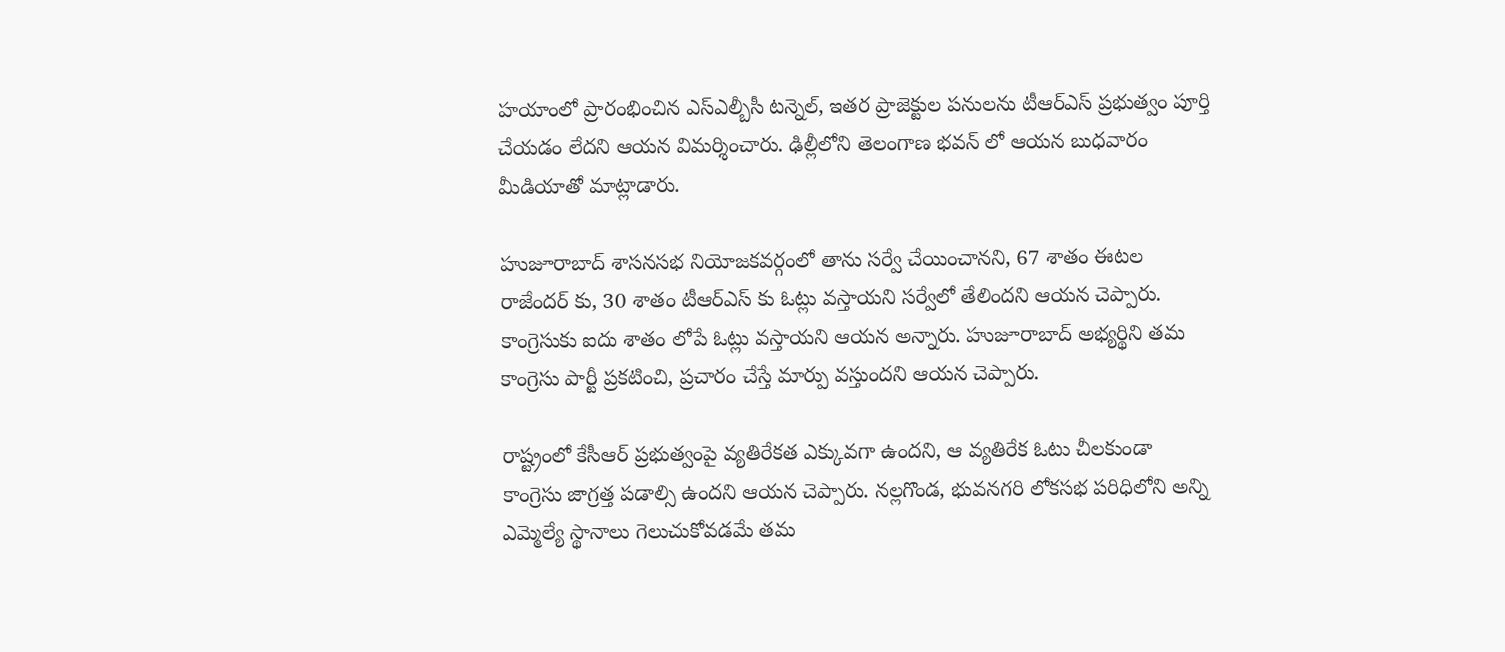హయాంలో ప్రారంభించిన ఎస్ఎల్బీసీ టన్నెల్, ఇతర ప్రాజెక్టుల పనులను టీఆర్ఎస్ ప్రభుత్వం పూర్తి చేయడం లేదని ఆయన విమర్శించారు. ఢిల్లీలోని తెలంగాణ భవన్ లో ఆయన బుధవారం మీడియాతో మాట్లాడారు.

హుజూరాబాద్ శాసనసభ నియోజకవర్గంలో తాను సర్వే చేయించానని, 67 శాతం ఈటల రాజేందర్ కు, 30 శాతం టీఆర్ఎస్ కు ఓట్లు వస్తాయని సర్వేలో తేలిందని ఆయన చెప్పారు. కాంగ్రెసుకు ఐదు శాతం లోపే ఓట్లు వస్తాయని ఆయన అన్నారు. హుజూరాబాద్ అభ్యర్థిని తమ కాంగ్రెసు పార్టీ ప్రకటించి, ప్రచారం చేస్తే మార్పు వస్తుందని ఆయన చెప్పారు.

రాష్ట్రంలో కేసీఆర్ ప్రభుత్వంపై వ్యతిరేకత ఎక్కువగా ఉందని, ఆ వ్యతిరేక ఓటు చీలకుండా కాంగ్రెసు జాగ్రత్త పడాల్సి ఉందని ఆయన చెప్పారు. నల్లగొండ, భువనగరి లోకసభ పరిధిలోని అన్ని ఎమ్మెల్యే స్థానాలు గెలుచుకోవడమే తమ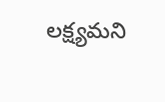లక్ష్యమని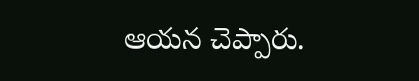ఆయన చెప్పారు.